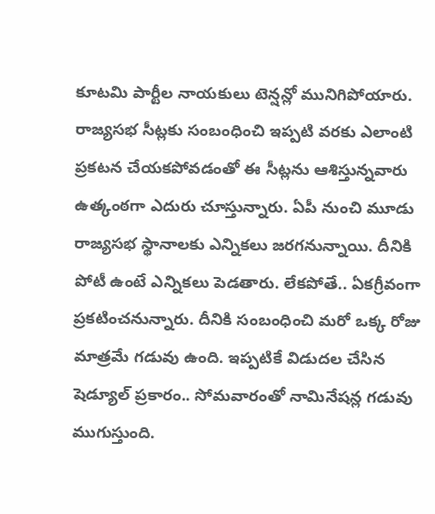కూటమి పార్టీల నాయకులు టెన్షన్లో మునిగిపోయారు. రాజ్యసభ సీట్లకు సంబంధించి ఇప్పటి వరకు ఎలాంటి ప్రకటన చేయకపోవడంతో ఈ సీట్లను ఆశిస్తున్నవారు ఉత్కంఠగా ఎదురు చూస్తున్నారు. ఏపీ నుంచి మూడు రాజ్యసభ స్థానాలకు ఎన్నికలు జరగనున్నాయి. దీనికి పోటీ ఉంటే ఎన్నికలు పెడతారు. లేకపోతే.. ఏకగ్రీవంగా ప్రకటించనున్నారు. దీనికి సంబంధించి మరో ఒక్క రోజు మాత్రమే గడువు ఉంది. ఇప్పటికే విడుదల చేసిన షెడ్యూల్ ప్రకారం.. సోమవారంతో నామినేషన్ల గడువు ముగుస్తుంది.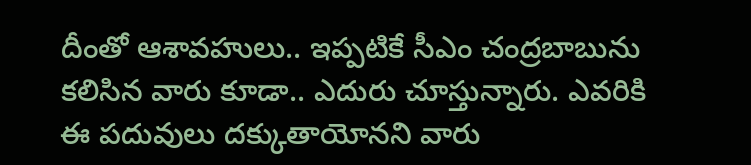దీంతో ఆశావహులు.. ఇప్పటికే సీఎం చంద్రబాబును కలిసిన వారు కూడా.. ఎదురు చూస్తున్నారు. ఎవరికి ఈ పదువులు దక్కుతాయోనని వారు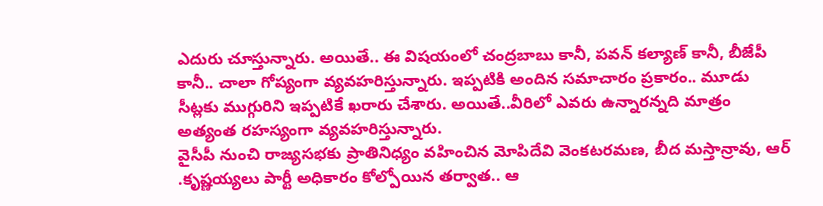ఎదురు చూస్తున్నారు. అయితే.. ఈ విషయంలో చంద్రబాబు కానీ, పవన్ కల్యాణ్ కానీ, బీజేపీ కానీ.. చాలా గోప్యంగా వ్యవహరిస్తున్నారు. ఇప్పటికి అందిన సమాచారం ప్రకారం.. మూడు సీట్లకు ముగ్గురిని ఇప్పటికే ఖరారు చేశారు. అయితే..వీరిలో ఎవరు ఉన్నారన్నది మాత్రం అత్యంత రహస్యంగా వ్యవహరిస్తున్నారు.
వైసీపీ నుంచి రాజ్యసభకు ప్రాతినిధ్యం వహించిన మోపిదేవి వెంకటరమణ, బీద మస్తాన్రావు, ఆర్ .కృష్ణయ్యలు పార్టీ అధికారం కోల్పోయిన తర్వాత.. ఆ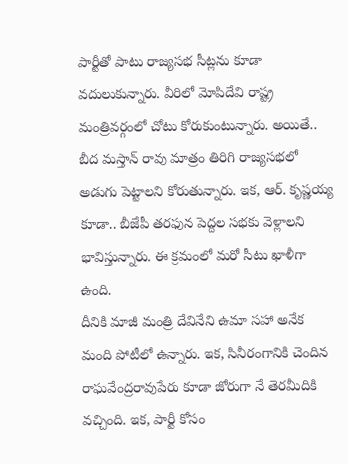పార్టీతో పాటు రాజ్యసభ సీట్లను కూడా వదులుకున్నారు. వీరిలో మోపిదేవి రాష్ట్ర మంత్రివర్గంలో చోటు కోరుకుంటున్నారు. అయితే.. బీద మస్తాన్ రావు మాత్రం తిరిగి రాజ్యసభలో అడుగు పెట్టాలని కోరుతున్నారు. ఇక, ఆర్. కృష్ణయ్య కూడా.. బీజేపీ తరఫున పెద్దల సభకు వెళ్లాలని భావిస్తున్నారు. ఈ క్రమంలో మరో సీటు ఖాళీగా ఉంది.
దీనికి మాజీ మంత్రి దేవినేని ఉమా సహా అనేక మంది పోటీలో ఉన్నారు. ఇక, సినీరంగానికి చెందిన రాఘవేంద్రరావుపేరు కూడా జోరుగా నే తెరమీదికి వచ్చింది. ఇక, పార్టీ కోసం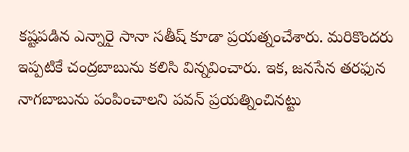కష్టపడిన ఎన్నారై సానా సతీష్ కూడా ప్రయత్నంచేశారు. మరికొందరు ఇప్పటికే చంద్రబాబును కలిసి విన్నవించారు. ఇక, జనసేన తరఫున నాగబాబును పంపించాలని పవన్ ప్రయత్నించినట్టు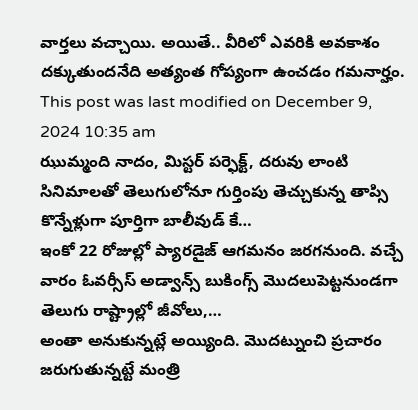వార్తలు వచ్చాయి. అయితే.. వీరిలో ఎవరికి అవకాశం దక్కుతుందనేది అత్యంత గోప్యంగా ఉంచడం గమనార్హం.
This post was last modified on December 9, 2024 10:35 am
ఝుమ్మంది నాదం, మిస్టర్ పర్ఫెక్ట్, దరువు లాంటి సినిమాలతో తెలుగులోనూ గుర్తింపు తెచ్చుకున్న తాప్సి కొన్నేళ్లుగా పూర్తిగా బాలీవుడ్ కే…
ఇంకో 22 రోజుల్లో ప్యారడైజ్ ఆగమనం జరగనుంది. వచ్చే వారం ఓవర్సీస్ అడ్వాన్స్ బుకింగ్స్ మొదలుపెట్టనుండగా తెలుగు రాష్ట్రాల్లో జీవోలు,…
అంతా అనుకున్నట్లే అయ్యింది. మొదట్నుంచి ప్రచారం జరుగుతున్నట్టే మంత్రి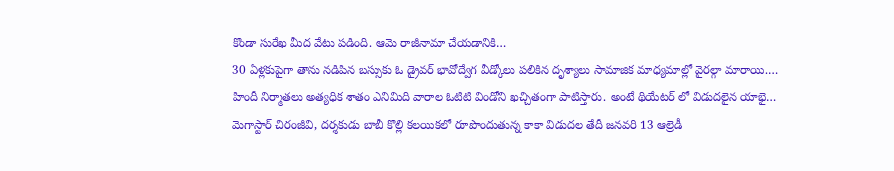కొండా సురేఖ మీద వేటు పడింది. ఆమె రాజీనామా చేయడానికి…
30 ఏళ్లకుపైగా తాను నడిపిన బస్సుకు ఓ డ్రైవర్ భావోద్వేగ వీడ్కోలు పలికిన దృశ్యాలు సామాజిక మాధ్యమాల్లో వైరల్గా మారాయి.…
హిందీ నిర్మాతలు అత్యధిక శాతం ఎనిమిది వారాల ఓటిటి విండోని ఖచ్చితంగా పాటిస్తారు. అంటే థియేటర్ లో విడుదలైన యాభై…
మెగాస్టార్ చిరంజీవి, దర్శకుడు బాబీ కొల్లి కలయికలో రూపొందుతున్న కాకా విడుదల తేదీ జనవరి 13 ఆల్రెడీ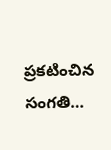ప్రకటించిన సంగతి…